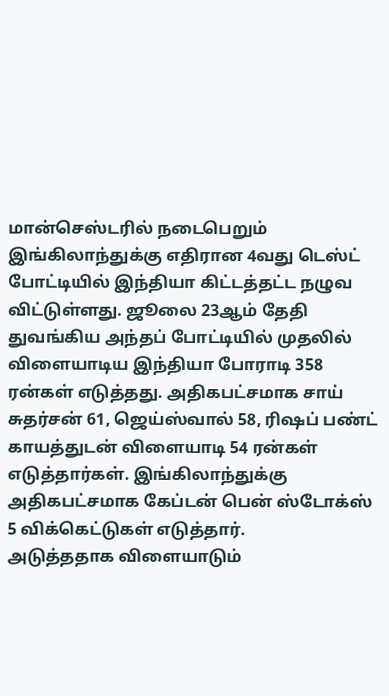மான்செஸ்டரில் நடைபெறும் இங்கிலாந்துக்கு எதிரான 4வது டெஸ்ட் போட்டியில் இந்தியா கிட்டத்தட்ட நழுவ விட்டுள்ளது. ஜூலை 23ஆம் தேதி துவங்கிய அந்தப் போட்டியில் முதலில் விளையாடிய இந்தியா போராடி 358 ரன்கள் எடுத்தது. அதிகபட்சமாக சாய் சுதர்சன் 61, ஜெய்ஸ்வால் 58, ரிஷப் பண்ட் காயத்துடன் விளையாடி 54 ரன்கள் எடுத்தார்கள். இங்கிலாந்துக்கு அதிகபட்சமாக கேப்டன் பென் ஸ்டோக்ஸ் 5 விக்கெட்டுகள் எடுத்தார்.
அடுத்ததாக விளையாடும்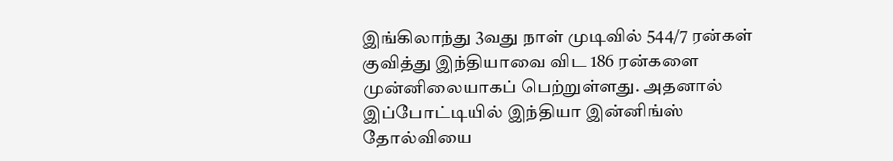இங்கிலாந்து 3வது நாள் முடிவில் 544/7 ரன்கள் குவித்து இந்தியாவை விட 186 ரன்களை முன்னிலையாகப் பெற்றுள்ளது. அதனால் இப்போட்டியில் இந்தியா இன்னிங்ஸ் தோல்வியை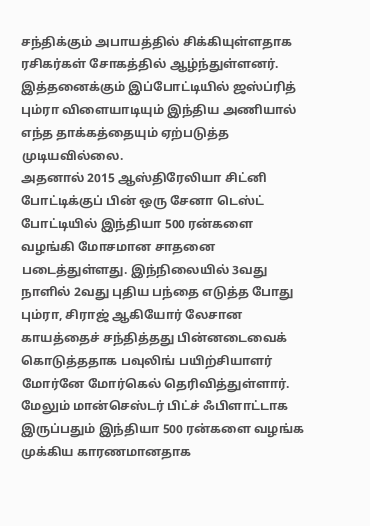சந்திக்கும் அபாயத்தில் சிக்கியுள்ளதாக ரசிகர்கள் சோகத்தில் ஆழ்ந்துள்ளனர். இத்தனைக்கும் இப்போட்டியில் ஜஸ்ப்ரித் பும்ரா விளையாடியும் இந்திய அணியால் எந்த தாக்கத்தையும் ஏற்படுத்த முடியவில்லை.
அதனால் 2015 ஆஸ்திரேலியா சிட்னி போட்டிக்குப் பின் ஒரு சேனா டெஸ்ட் போட்டியில் இந்தியா 500 ரன்களை வழங்கி மோசமான சாதனை படைத்துள்ளது. இந்நிலையில் 3வது நாளில் 2வது புதிய பந்தை எடுத்த போது பும்ரா, சிராஜ் ஆகியோர் லேசான காயத்தைச் சந்தித்தது பின்னடைவைக் கொடுத்ததாக பவுலிங் பயிற்சியாளர் மோர்னே மோர்கெல் தெரிவித்துள்ளார். மேலும் மான்செஸ்டர் பிட்ச் ஃபிளாட்டாக இருப்பதும் இந்தியா 500 ரன்களை வழங்க முக்கிய காரணமானதாக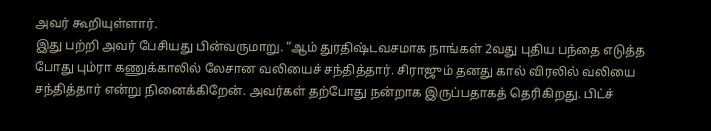அவர் கூறியுள்ளார்.
இது பற்றி அவர் பேசியது பின்வருமாறு. “ஆம் துரதிஷ்டவசமாக நாங்கள் 2வது புதிய பந்தை எடுத்த போது பும்ரா கணுக்காலில் லேசான வலியைச் சந்தித்தார். சிராஜும் தனது கால் விரலில் வலியை சந்தித்தார் என்று நினைக்கிறேன். அவர்கள் தற்போது நன்றாக இருப்பதாகத் தெரிகிறது. பிட்ச்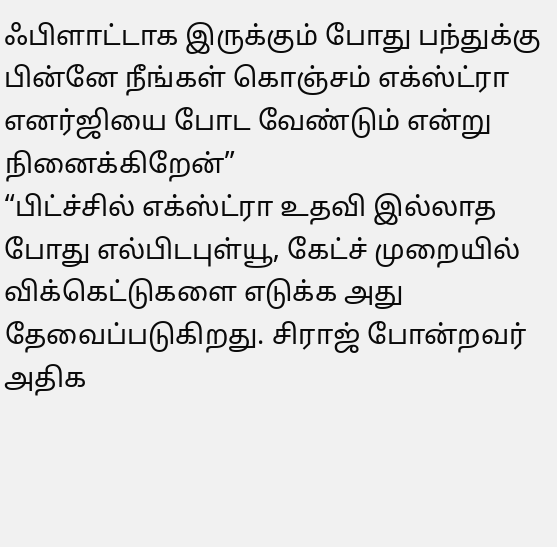ஃபிளாட்டாக இருக்கும் போது பந்துக்கு பின்னே நீங்கள் கொஞ்சம் எக்ஸ்ட்ரா எனர்ஜியை போட வேண்டும் என்று நினைக்கிறேன்”
“பிட்ச்சில் எக்ஸ்ட்ரா உதவி இல்லாத போது எல்பிடபுள்யூ, கேட்ச் முறையில் விக்கெட்டுகளை எடுக்க அது தேவைப்படுகிறது. சிராஜ் போன்றவர் அதிக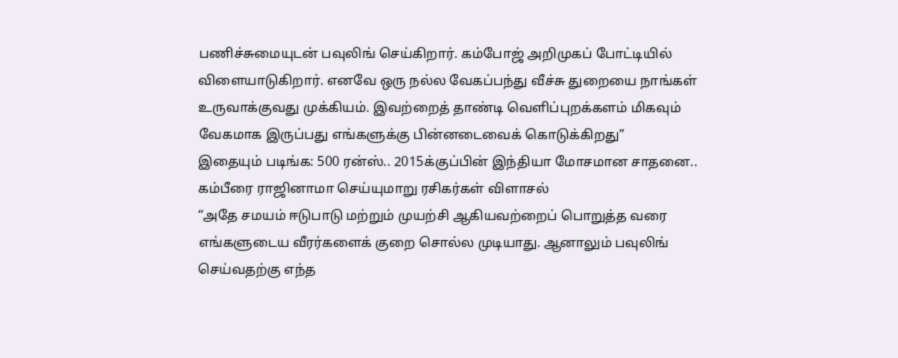பணிச்சுமையுடன் பவுலிங் செய்கிறார். கம்போஜ் அறிமுகப் போட்டியில் விளையாடுகிறார். எனவே ஒரு நல்ல வேகப்பந்து வீச்சு துறையை நாங்கள் உருவாக்குவது முக்கியம். இவற்றைத் தாண்டி வெளிப்புறக்களம் மிகவும் வேகமாக இருப்பது எங்களுக்கு பின்னடைவைக் கொடுக்கிறது”
இதையும் படிங்க: 500 ரன்ஸ்.. 2015க்குப்பின் இந்தியா மோசமான சாதனை.. கம்பீரை ராஜினாமா செய்யுமாறு ரசிகர்கள் விளாசல்
“அதே சமயம் ஈடுபாடு மற்றும் முயற்சி ஆகியவற்றைப் பொறுத்த வரை எங்களுடைய வீரர்களைக் குறை சொல்ல முடியாது. ஆனாலும் பவுலிங் செய்வதற்கு எந்த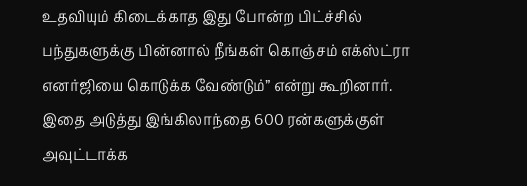உதவியும் கிடைக்காத இது போன்ற பிட்ச்சில் பந்துகளுக்கு பின்னால் நீங்கள் கொஞ்சம் எக்ஸ்ட்ரா எனர்ஜியை கொடுக்க வேண்டும்” என்று கூறினார். இதை அடுத்து இங்கிலாந்தை 600 ரன்களுக்குள் அவுட்டாக்க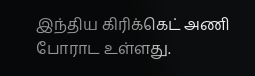இந்திய கிரிக்கெட் அணி போராட உள்ளது.